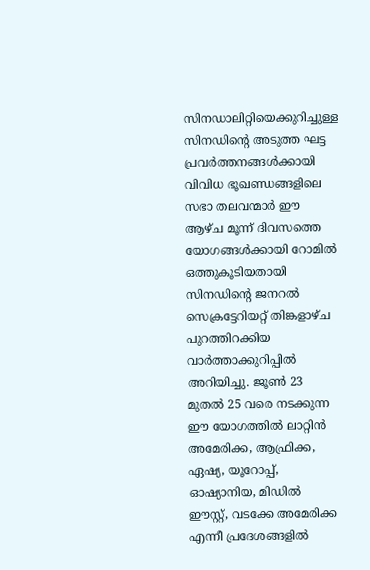സിനഡാലിറ്റിയെക്കുറിച്ചുള്ള സിനഡിന്റെ അടുത്ത ഘട്ട പ്രവർത്തനങ്ങൾക്കായി വിവിധ ഭൂഖണ്ഡങ്ങളിലെ സഭാ തലവന്മാർ ഈ ആഴ്ച മൂന്ന് ദിവസത്തെ യോഗങ്ങൾക്കായി റോമിൽ ഒത്തുകൂടിയതായി സിനഡിന്റെ ജനറൽ സെക്രട്ടേറിയറ്റ് തിങ്കളാഴ്ച പുറത്തിറക്കിയ വാർത്താക്കുറിപ്പിൽ അറിയിച്ചു. ജൂൺ 23 മുതൽ 25 വരെ നടക്കുന്ന ഈ യോഗത്തിൽ ലാറ്റിൻ അമേരിക്ക, ആഫ്രിക്ക, ഏഷ്യ, യൂറോപ്പ്, ഓഷ്യാനിയ, മിഡിൽ ഈസ്റ്റ്, വടക്കേ അമേരിക്ക എന്നീ പ്രദേശങ്ങളിൽ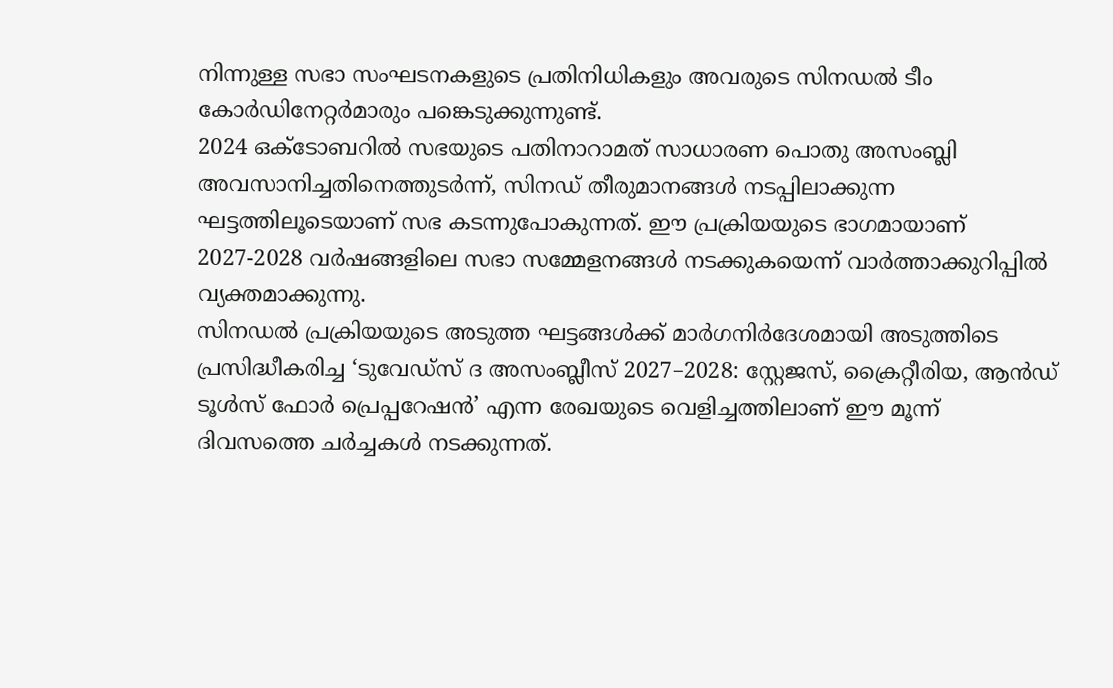നിന്നുള്ള സഭാ സംഘടനകളുടെ പ്രതിനിധികളും അവരുടെ സിനഡൽ ടീം കോർഡിനേറ്റർമാരും പങ്കെടുക്കുന്നുണ്ട്.
2024 ഒക്ടോബറിൽ സഭയുടെ പതിനാറാമത് സാധാരണ പൊതു അസംബ്ലി അവസാനിച്ചതിനെത്തുടർന്ന്, സിനഡ് തീരുമാനങ്ങൾ നടപ്പിലാക്കുന്ന ഘട്ടത്തിലൂടെയാണ് സഭ കടന്നുപോകുന്നത്. ഈ പ്രക്രിയയുടെ ഭാഗമായാണ് 2027-2028 വർഷങ്ങളിലെ സഭാ സമ്മേളനങ്ങൾ നടക്കുകയെന്ന് വാർത്താക്കുറിപ്പിൽ വ്യക്തമാക്കുന്നു.
സിനഡൽ പ്രക്രിയയുടെ അടുത്ത ഘട്ടങ്ങൾക്ക് മാർഗനിർദേശമായി അടുത്തിടെ പ്രസിദ്ധീകരിച്ച ‘ടുവേഡ്സ് ദ അസംബ്ലീസ് 2027–2028: സ്റ്റേജസ്, ക്രൈറ്റീരിയ, ആൻഡ് ടൂൾസ് ഫോർ പ്രെപ്പറേഷൻ’ എന്ന രേഖയുടെ വെളിച്ചത്തിലാണ് ഈ മൂന്ന് ദിവസത്തെ ചർച്ചകൾ നടക്കുന്നത്.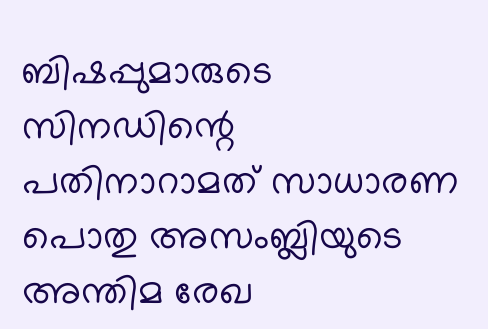ബിഷപ്പുമാരുടെ സിനഡിന്റെ പതിനാറാമത് സാധാരണ പൊതു അസംബ്ലിയുടെ അന്തിമ രേഖ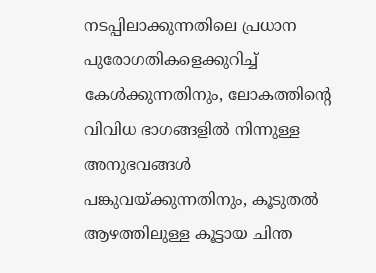നടപ്പിലാക്കുന്നതിലെ പ്രധാന പുരോഗതികളെക്കുറിച്ച് കേൾക്കുന്നതിനും, ലോകത്തിന്റെ വിവിധ ഭാഗങ്ങളിൽ നിന്നുള്ള അനുഭവങ്ങൾ പങ്കുവയ്ക്കുന്നതിനും, കൂടുതൽ ആഴത്തിലുള്ള കൂട്ടായ ചിന്ത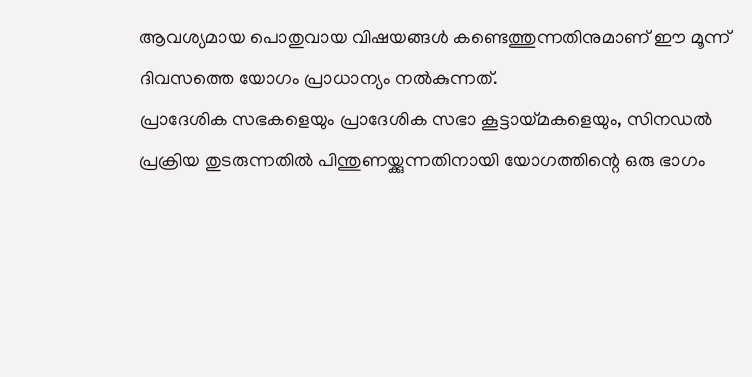ആവശ്യമായ പൊതുവായ വിഷയങ്ങൾ കണ്ടെത്തുന്നതിനുമാണ് ഈ മൂന്ന് ദിവസത്തെ യോഗം പ്രാധാന്യം നൽകുന്നത്.
പ്രാദേശിക സഭകളെയും പ്രാദേശിക സഭാ കൂട്ടായ്മകളെയും, സിനഡൽ പ്രക്രിയ തുടരുന്നതിൽ പിന്തുണയ്ക്കുന്നതിനായി യോഗത്തിന്റെ ഒരു ഭാഗം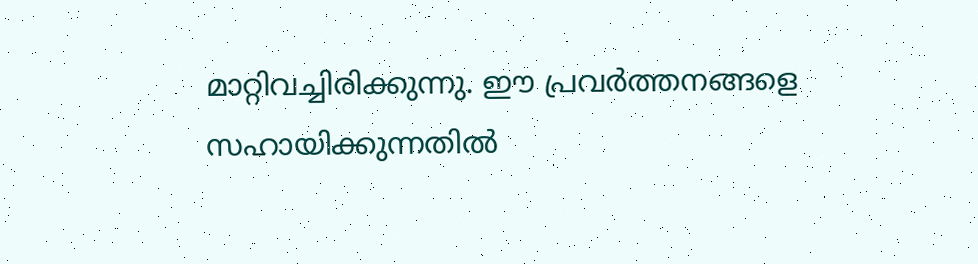മാറ്റിവച്ചിരിക്കുന്നു. ഈ പ്രവർത്തനങ്ങളെ സഹായിക്കുന്നതിൽ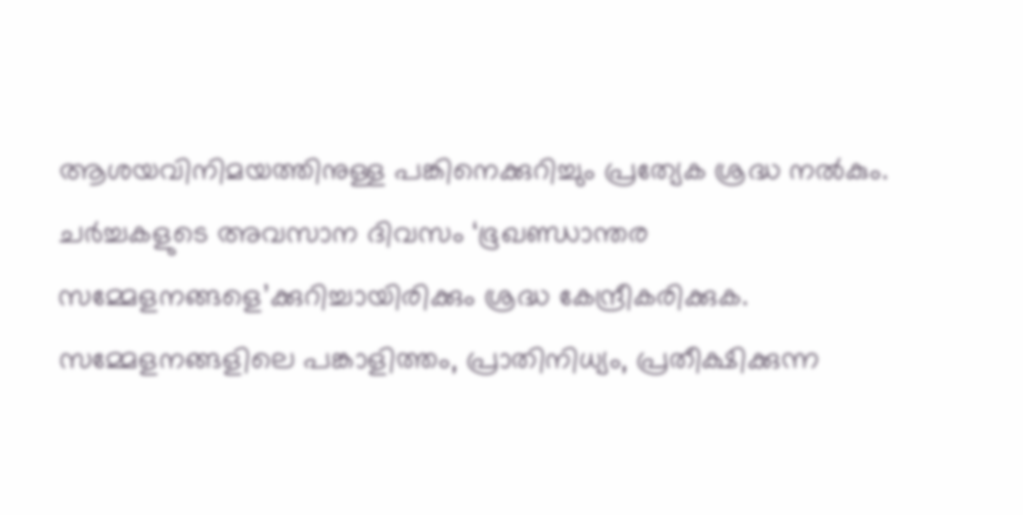ആശയവിനിമയത്തിനുള്ള പങ്കിനെക്കുറിച്ചും പ്രത്യേക ശ്രദ്ധ നൽകും. ചർച്ചകളുടെ അവസാന ദിവസം ‘ഭൂഖണ്ഡാന്തര സമ്മേളനങ്ങളെ’ക്കുറിച്ചായിരിക്കും ശ്രദ്ധ കേന്ദ്രീകരിക്കുക. സമ്മേളനങ്ങളിലെ പങ്കാളിത്തം, പ്രാതിനിധ്യം, പ്രതീക്ഷിക്കുന്ന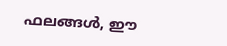ഫലങ്ങൾ, ഈ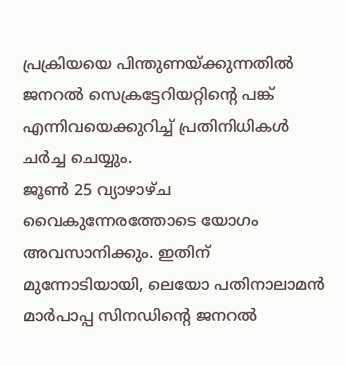പ്രക്രിയയെ പിന്തുണയ്ക്കുന്നതിൽ ജനറൽ സെക്രട്ടേറിയറ്റിന്റെ പങ്ക് എന്നിവയെക്കുറിച്ച് പ്രതിനിധികൾ ചർച്ച ചെയ്യും.
ജൂൺ 25 വ്യാഴാഴ്ച വൈകുന്നേരത്തോടെ യോഗം അവസാനിക്കും. ഇതിന് മുന്നോടിയായി, ലെയോ പതിനാലാമൻ മാർപാപ്പ സിനഡിന്റെ ജനറൽ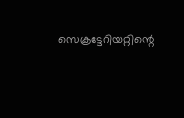സെക്രട്ടേറിയറ്റിന്റെ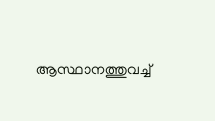ആസ്ഥാനത്തുവച്ച്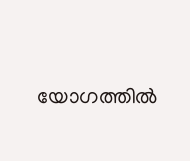യോഗത്തിൽ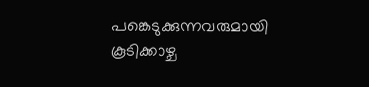പങ്കെടുക്കുന്നവരുമായി കൂടിക്കാഴ്ച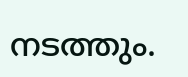നടത്തും.